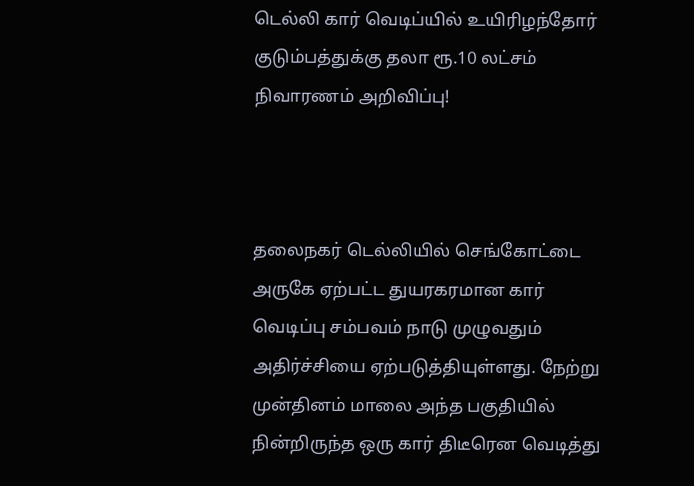டெல்லி கார் வெடிப்யில் உயிரிழந்தோர் குடும்பத்துக்கு தலா ரூ.10 லட்சம் நிவாரணம் அறிவிப்பு!



தலைநகர் டெல்லியில் செங்கோட்டை அருகே ஏற்பட்ட துயரகரமான கார் வெடிப்பு சம்பவம் நாடு முழுவதும் அதிர்ச்சியை ஏற்படுத்தியுள்ளது. நேற்று முன்தினம் மாலை அந்த பகுதியில் நின்றிருந்த ஒரு கார் திடீரென வெடித்து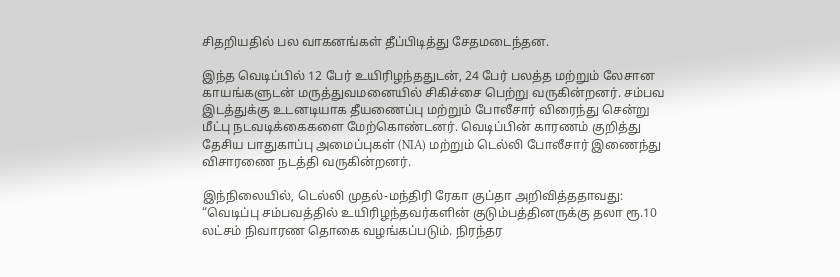சிதறியதில் பல வாகனங்கள் தீப்பிடித்து சேதமடைந்தன.

இந்த வெடிப்பில் 12 பேர் உயிரிழந்ததுடன், 24 பேர் பலத்த மற்றும் லேசான காயங்களுடன் மருத்துவமனையில் சிகிச்சை பெற்று வருகின்றனர். சம்பவ இடத்துக்கு உடனடியாக தீயணைப்பு மற்றும் போலீசார் விரைந்து சென்று மீட்பு நடவடிக்கைகளை மேற்கொண்டனர். வெடிப்பின் காரணம் குறித்து தேசிய பாதுகாப்பு அமைப்புகள் (NIA) மற்றும் டெல்லி போலீசார் இணைந்து விசாரணை நடத்தி வருகின்றனர்.

இந்நிலையில், டெல்லி முதல்-மந்திரி ரேகா குப்தா அறிவித்ததாவது: “வெடிப்பு சம்பவத்தில் உயிரிழந்தவர்களின் குடும்பத்தினருக்கு தலா ரூ.10 லட்சம் நிவாரண தொகை வழங்கப்படும். நிரந்தர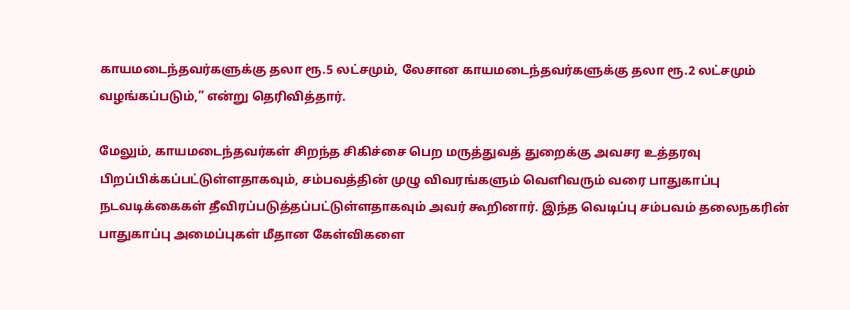காயமடைந்தவர்களுக்கு தலா ரூ.5 லட்சமும், லேசான காயமடைந்தவர்களுக்கு தலா ரூ.2 லட்சமும் வழங்கப்படும்,” என்று தெரிவித்தார்.

மேலும், காயமடைந்தவர்கள் சிறந்த சிகிச்சை பெற மருத்துவத் துறைக்கு அவசர உத்தரவு பிறப்பிக்கப்பட்டுள்ளதாகவும், சம்பவத்தின் முழு விவரங்களும் வெளிவரும் வரை பாதுகாப்பு நடவடிக்கைகள் தீவிரப்படுத்தப்பட்டுள்ளதாகவும் அவர் கூறினார். இந்த வெடிப்பு சம்பவம் தலைநகரின் பாதுகாப்பு அமைப்புகள் மீதான கேள்விகளை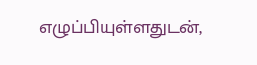எழுப்பியுள்ளதுடன்,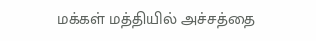மக்கள் மத்தியில் அச்சத்தை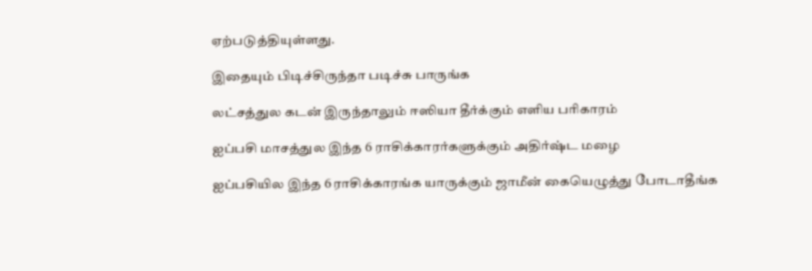ஏற்படுத்தியுள்ளது.

இதையும் பிடிச்சிருந்தா படிச்சு பாருங்க

லட்சத்துல கடன் இருந்தாலும் ஈஸியா தீர்க்கும் எளிய பரிகாரம்

ஐப்பசி மாசத்துல இந்த 6 ராசிக்காரர்களுக்கும் அதிர்ஷ்ட மழை

ஐப்பசியில இந்த 6 ராசிக்காரங்க யாருக்கும் ஜாமீன் கையெழுத்து போடாதீங்க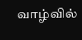வாழ்வில்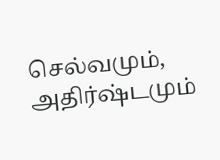செல்வமும், அதிர்ஷ்டமும்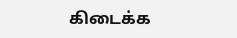கிடைக்க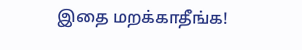இதை மறக்காதீங்க!